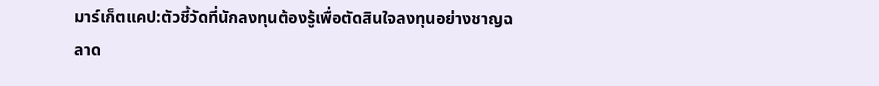มาร์เก็ตแคป:ตัวชี้วัดที่นักลงทุนต้องรู้เพื่อตัดสินใจลงทุนอย่างชาญฉลาด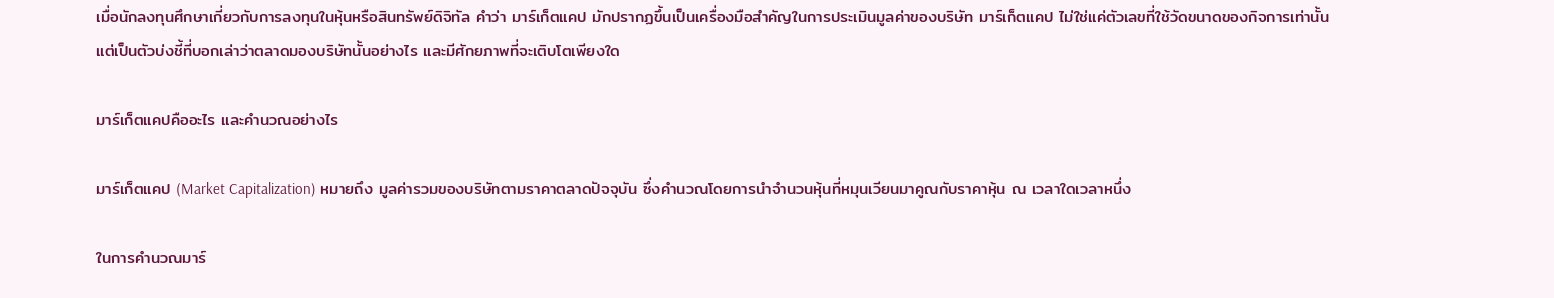เมื่อนักลงทุนศึกษาเกี่ยวกับการลงทุนในหุ้นหรือสินทรัพย์ดิจิทัล คำว่า มาร์เก็ตแคป มักปรากฏขึ้นเป็นเครื่องมือสำคัญในการประเมินมูลค่าของบริษัท มาร์เก็ตแคป ไม่ใช่แค่ตัวเลขที่ใช้วัดขนาดของกิจการเท่านั้น แต่เป็นตัวบ่งชี้ที่บอกเล่าว่าตลาดมองบริษัทนั้นอย่างไร และมีศักยภาพที่จะเติบโตเพียงใด

มาร์เก็ตแคปคืออะไร และคำนวณอย่างไร

มาร์เก็ตแคป (Market Capitalization) หมายถึง มูลค่ารวมของบริษัทตามราคาตลาดปัจจุบัน ซึ่งคำนวณโดยการนำจำนวนหุ้นที่หมุนเวียนมาคูณกับราคาหุ้น ณ เวลาใดเวลาหนึ่ง

ในการคำนวณมาร์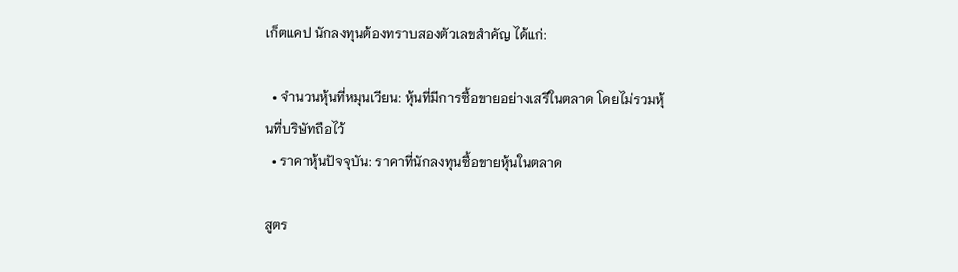เก็ตแคป นักลงทุนต้องทราบสองตัวเลขสำคัญ ได้แก่:

  • จำนวนหุ้นที่หมุนเวียน: หุ้นที่มีการซื้อขายอย่างเสรีในตลาด โดยไม่รวมหุ้นที่บริษัทถือไว้
  • ราคาหุ้นปัจจุบัน: ราคาที่นักลงทุนซื้อขายหุ้นในตลาด

สูตร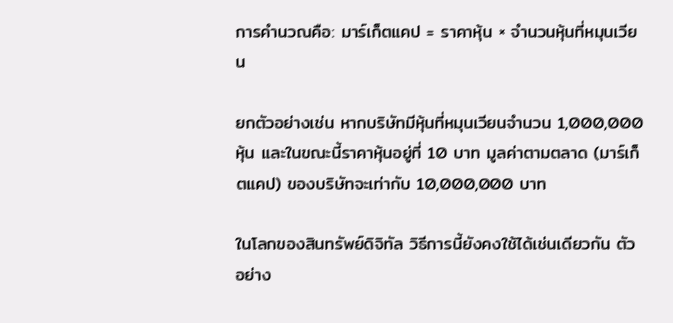การคำนวณคือ: มาร์เก็ตแคป = ราคาหุ้น × จำนวนหุ้นที่หมุนเวียน

ยกตัวอย่างเช่น หากบริษัทมีหุ้นที่หมุนเวียนจำนวน 1,000,000 หุ้น และในขณะนี้ราคาหุ้นอยู่ที่ 10 บาท มูลค่าตามตลาด (มาร์เก็ตแคป) ของบริษัทจะเท่ากับ 10,000,000 บาท

ในโลกของสินทรัพย์ดิจิทัล วิธีการนี้ยังคงใช้ได้เช่นเดียวกัน ตัวอย่าง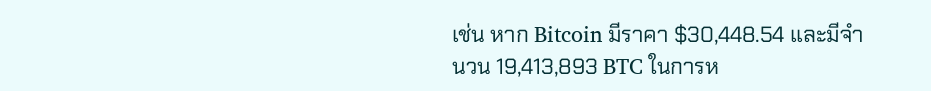เช่น หาก Bitcoin มีราคา $30,448.54 และมีจำนวน 19,413,893 BTC ในการห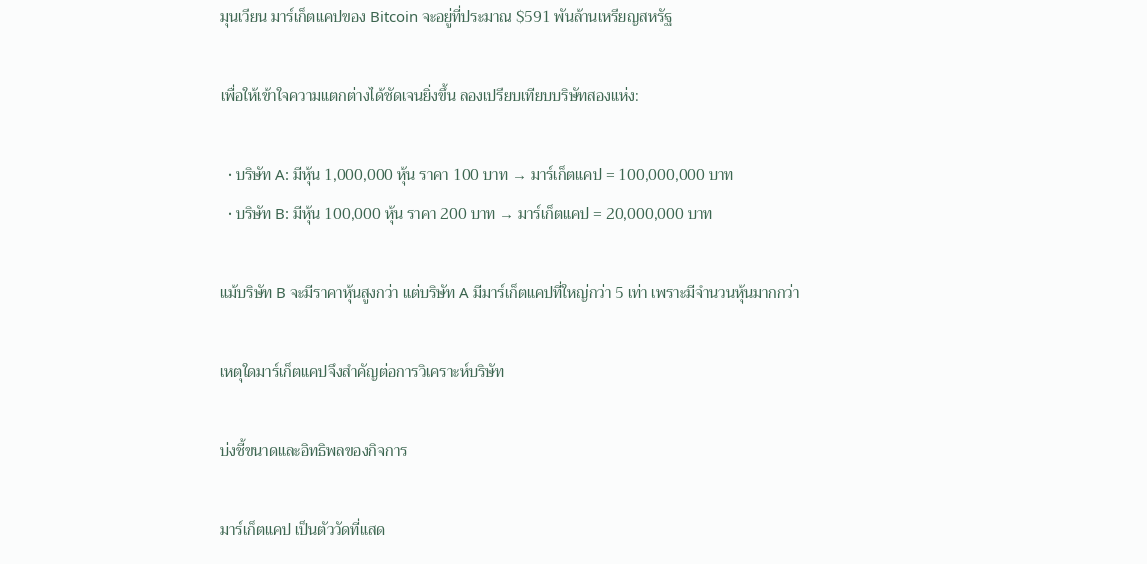มุนเวียน มาร์เก็ตแคปของ Bitcoin จะอยู่ที่ประมาณ $591 พันล้านเหรียญสหรัฐ

เพื่อให้เข้าใจความแตกต่างได้ชัดเจนยิ่งขึ้น ลองเปรียบเทียบบริษัทสองแห่ง:

  • บริษัท A: มีหุ้น 1,000,000 หุ้น ราคา 100 บาท → มาร์เก็ตแคป = 100,000,000 บาท
  • บริษัท B: มีหุ้น 100,000 หุ้น ราคา 200 บาท → มาร์เก็ตแคป = 20,000,000 บาท

แม้บริษัท B จะมีราคาหุ้นสูงกว่า แต่บริษัท A มีมาร์เก็ตแคปที่ใหญ่กว่า 5 เท่า เพราะมีจำนวนหุ้นมากกว่า

เหตุใดมาร์เก็ตแคปจึงสำคัญต่อการวิเคราะห์บริษัท

บ่งชี้ขนาดและอิทธิพลของกิจการ

มาร์เก็ตแคป เป็นตัววัดที่แสด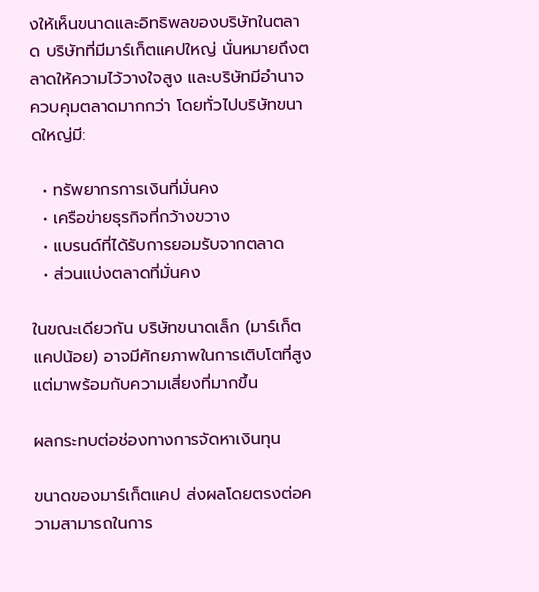งให้เห็นขนาดและอิทธิพลของบริษัทในตลาด บริษัทที่มีมาร์เก็ตแคปใหญ่ นั่นหมายถึงตลาดให้ความไว้วางใจสูง และบริษัทมีอำนาจควบคุมตลาดมากกว่า โดยทั่วไปบริษัทขนาดใหญ่มี:

  • ทรัพยากรการเงินที่มั่นคง
  • เครือข่ายธุรกิจที่กว้างขวาง
  • แบรนด์ที่ได้รับการยอมรับจากตลาด
  • ส่วนแบ่งตลาดที่มั่นคง

ในขณะเดียวกัน บริษัทขนาดเล็ก (มาร์เก็ตแคปน้อย) อาจมีศักยภาพในการเติบโตที่สูง แต่มาพร้อมกับความเสี่ยงที่มากขึ้น

ผลกระทบต่อช่องทางการจัดหาเงินทุน

ขนาดของมาร์เก็ตแคป ส่งผลโดยตรงต่อความสามารถในการ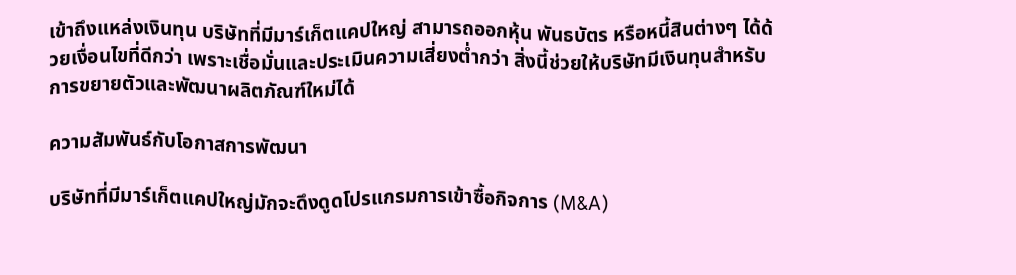เข้าถึงแหล่งเงินทุน บริษัทที่มีมาร์เก็ตแคปใหญ่ สามารถออกหุ้น พันธบัตร หรือหนี้สินต่างๆ ได้ด้วยเงื่อนไขที่ดีกว่า เพราะเชื่อมั่นและประเมินความเสี่ยงต่ำกว่า สิ่งนี้ช่วยให้บริษัทมีเงินทุนสำหรับการขยายตัวและพัฒนาผลิตภัณฑ์ใหม่ได้

ความสัมพันธ์กับโอกาสการพัฒนา

บริษัทที่มีมาร์เก็ตแคปใหญ่มักจะดึงดูดโปรแกรมการเข้าซื้อกิจการ (M&A)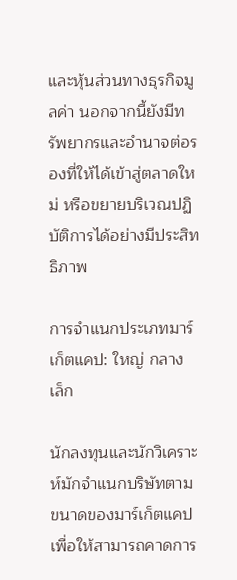และหุ้นส่วนทางธุรกิจมูลค่า นอกจากนี้ยังมีทรัพยากรและอำนาจต่อรองที่ให้ได้เข้าสู่ตลาดใหม่ หรือขยายบริเวณปฏิบัติการได้อย่างมีประสิทธิภาพ

การจำแนกประเภทมาร์เก็ตแคป: ใหญ่ กลาง เล็ก

นักลงทุนและนักวิเคราะห์มักจำแนกบริษัทตามขนาดของมาร์เก็ตแคป เพื่อให้สามารถคาดการ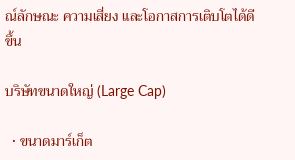ณ์ลักษณะ ความเสี่ยง และโอกาสการเติบโตได้ดีขึ้น

บริษัทขนาดใหญ่ (Large Cap)

  • ขนาดมาร์เก็ต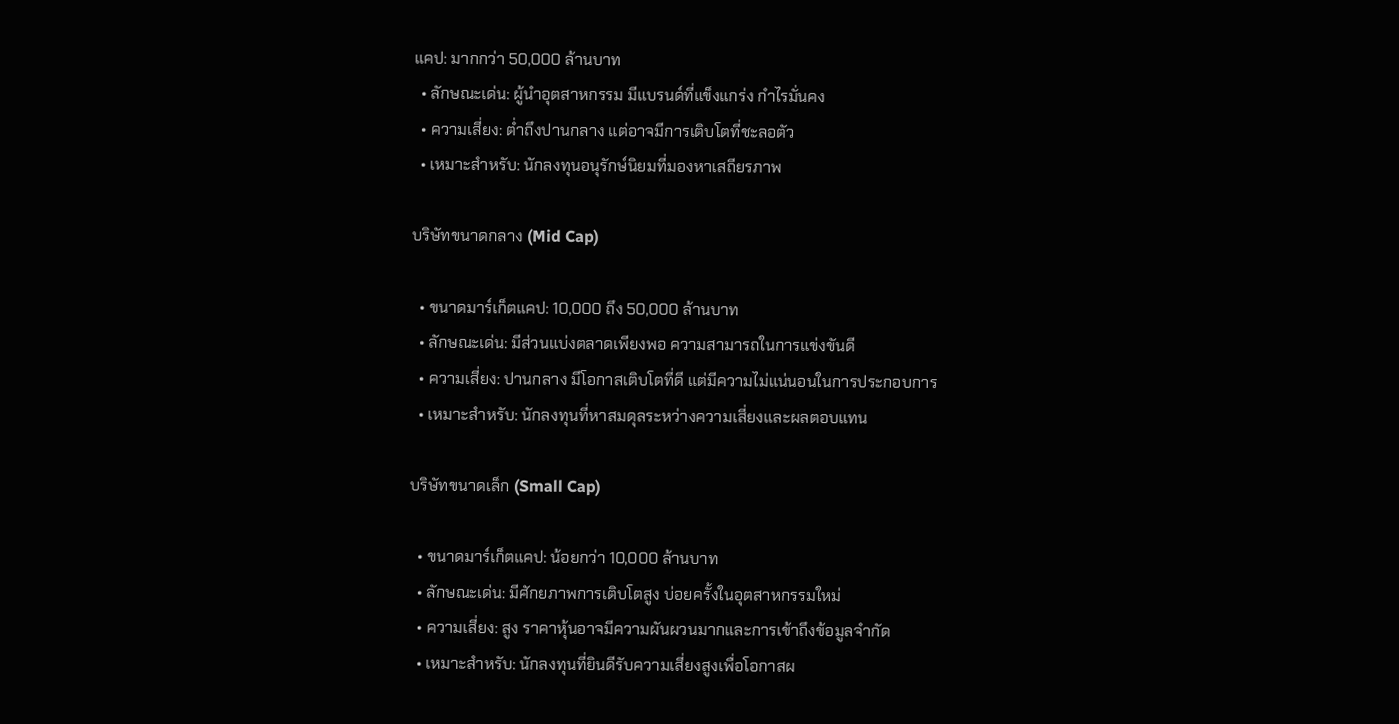แคป: มากกว่า 50,000 ล้านบาท
  • ลักษณะเด่น: ผู้นำอุตสาหกรรม มีแบรนด์ที่แข็งแกร่ง กำไรมั่นคง
  • ความเสี่ยง: ต่ำถึงปานกลาง แต่อาจมีการเติบโตที่ชะลอตัว
  • เหมาะสำหรับ: นักลงทุนอนุรักษ์นิยมที่มองหาเสถียรภาพ

บริษัทขนาดกลาง (Mid Cap)

  • ขนาดมาร์เก็ตแคป: 10,000 ถึง 50,000 ล้านบาท
  • ลักษณะเด่น: มีส่วนแบ่งตลาดเพียงพอ ความสามารถในการแข่งขันดี
  • ความเสี่ยง: ปานกลาง มีโอกาสเติบโตที่ดี แต่มีความไม่แน่นอนในการประกอบการ
  • เหมาะสำหรับ: นักลงทุนที่หาสมดุลระหว่างความเสี่ยงและผลตอบแทน

บริษัทขนาดเล็ก (Small Cap)

  • ขนาดมาร์เก็ตแคป: น้อยกว่า 10,000 ล้านบาท
  • ลักษณะเด่น: มีศักยภาพการเติบโตสูง บ่อยครั้งในอุตสาหกรรมใหม่
  • ความเสี่ยง: สูง ราคาหุ้นอาจมีความผันผวนมากและการเข้าถึงข้อมูลจำกัด
  • เหมาะสำหรับ: นักลงทุนที่ยินดีรับความเสี่ยงสูงเพื่อโอกาสผ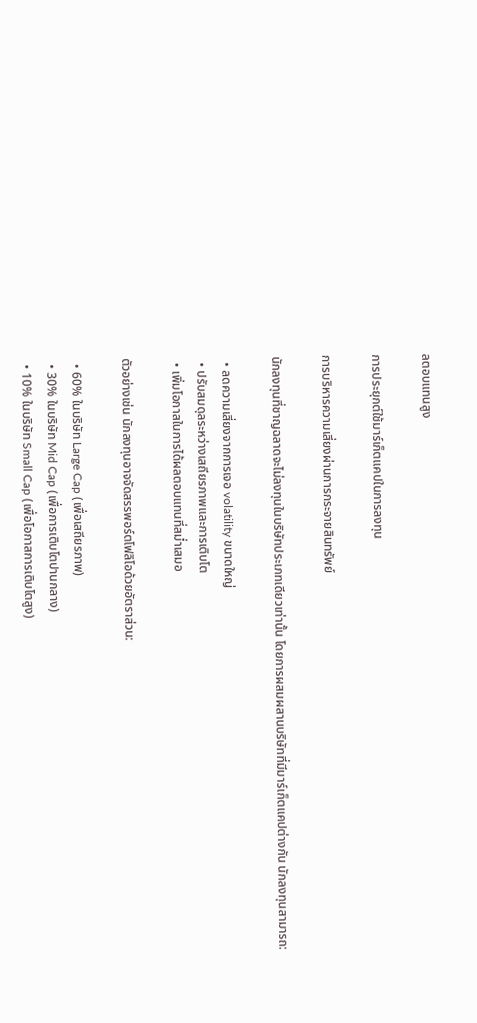ลตอบแทนสูง

การประยุกต์ใช้มาร์เก็ตแคปในการลงทุน

การบริหารความเสี่ยงผ่านการกระจายสินทรัพย์

นักลงทุนที่ชาญฉลาดจะไม่ลงทุนในบริษัทประเภทเดียวเท่านั้น โดยการผสมผสานบริษัทที่มีมาร์เก็ตแคปต่างกัน นักลงทุนสามารถ:

  • ลดความเสี่ยงจากการเจอ volatility ขนาดใหญ่
  • ปรับสมดุลระหว่างเสถียรภาพและการเติบโต
  • เพิ่มโอกาสในการได้ผลตอบแทนที่สม่ำเสมอ

ตัวอย่างเช่น นักลงทุนอาจจัดสรรพอร์ตโฟลิโอด้วยอัตราส่วน:

  • 60% ในบริษัท Large Cap (เพื่อเสถียรภาพ)
  • 30% ในบริษัท Mid Cap (เพื่อการเติบโตปานกลาง)
  • 10% ในบริษัท Small Cap (เพื่อโอกาสการเติบโตสูง)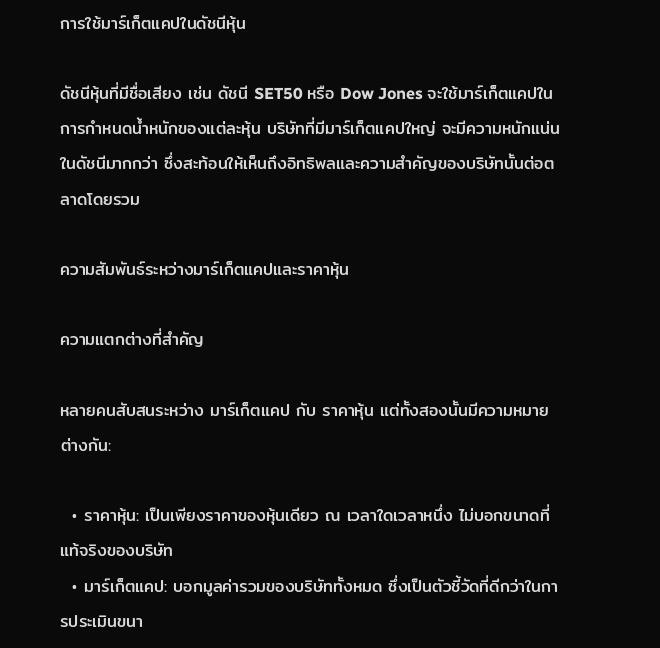การใช้มาร์เก็ตแคปในดัชนีหุ้น

ดัชนีหุ้นที่มีชื่อเสียง เช่น ดัชนี SET50 หรือ Dow Jones จะใช้มาร์เก็ตแคปในการกำหนดน้ำหนักของแต่ละหุ้น บริษัทที่มีมาร์เก็ตแคปใหญ่ จะมีความหนักแน่นในดัชนีมากกว่า ซึ่งสะท้อนให้เห็นถึงอิทธิพลและความสำคัญของบริษัทนั้นต่อตลาดโดยรวม

ความสัมพันธ์ระหว่างมาร์เก็ตแคปและราคาหุ้น

ความแตกต่างที่สำคัญ

หลายคนสับสนระหว่าง มาร์เก็ตแคป กับ ราคาหุ้น แต่ทั้งสองนั้นมีความหมายต่างกัน:

  • ราคาหุ้น: เป็นเพียงราคาของหุ้นเดียว ณ เวลาใดเวลาหนึ่ง ไม่บอกขนาดที่แท้จริงของบริษัท
  • มาร์เก็ตแคป: บอกมูลค่ารวมของบริษัททั้งหมด ซึ่งเป็นตัวชี้วัดที่ดีกว่าในการประเมินขนา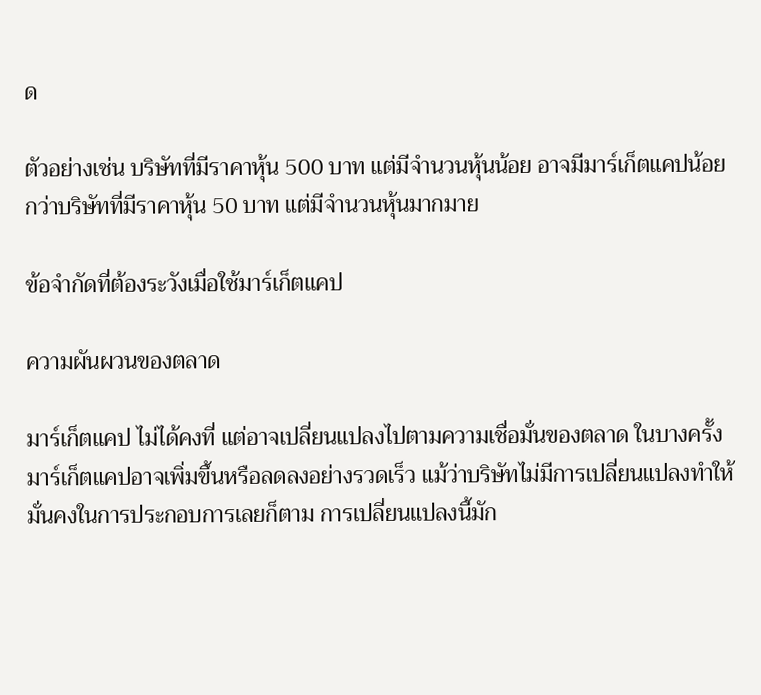ด

ตัวอย่างเช่น บริษัทที่มีราคาหุ้น 500 บาท แต่มีจำนวนหุ้นน้อย อาจมีมาร์เก็ตแคปน้อยกว่าบริษัทที่มีราคาหุ้น 50 บาท แต่มีจำนวนหุ้นมากมาย

ข้อจำกัดที่ต้องระวังเมื่อใช้มาร์เก็ตแคป

ความผันผวนของตลาด

มาร์เก็ตแคป ไม่ได้คงที่ แต่อาจเปลี่ยนแปลงไปตามความเชื่อมั่นของตลาด ในบางครั้ง มาร์เก็ตแคปอาจเพิ่มขึ้นหรือลดลงอย่างรวดเร็ว แม้ว่าบริษัทไม่มีการเปลี่ยนแปลงทำให้มั่นคงในการประกอบการเลยก็ตาม การเปลี่ยนแปลงนี้มัก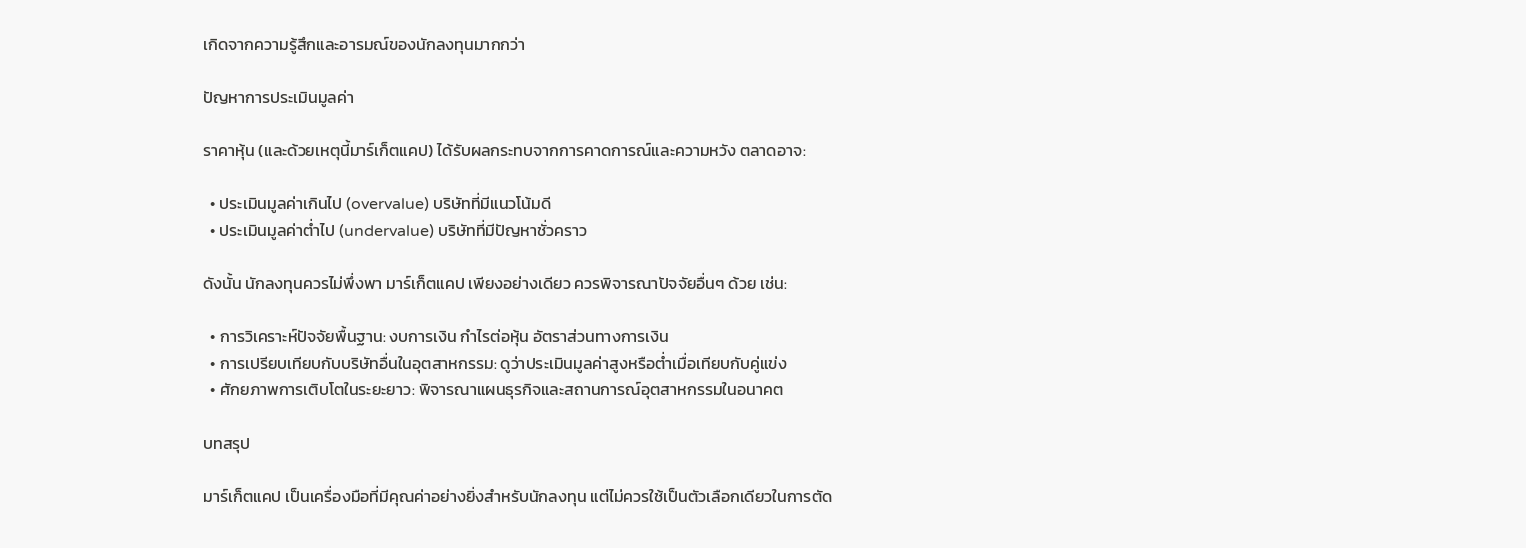เกิดจากความรู้สึกและอารมณ์ของนักลงทุนมากกว่า

ปัญหาการประเมินมูลค่า

ราคาหุ้น (และด้วยเหตุนี้มาร์เก็ตแคป) ได้รับผลกระทบจากการคาดการณ์และความหวัง ตลาดอาจ:

  • ประเมินมูลค่าเกินไป (overvalue) บริษัทที่มีแนวโน้มดี
  • ประเมินมูลค่าต่ำไป (undervalue) บริษัทที่มีปัญหาชั่วคราว

ดังนั้น นักลงทุนควรไม่พึ่งพา มาร์เก็ตแคป เพียงอย่างเดียว ควรพิจารณาปัจจัยอื่นๆ ด้วย เช่น:

  • การวิเคราะห์ปัจจัยพื้นฐาน: งบการเงิน กำไรต่อหุ้น อัตราส่วนทางการเงิน
  • การเปรียบเทียบกับบริษัทอื่นในอุตสาหกรรม: ดูว่าประเมินมูลค่าสูงหรือต่ำเมื่อเทียบกับคู่แข่ง
  • ศักยภาพการเติบโตในระยะยาว: พิจารณาแผนธุรกิจและสถานการณ์อุตสาหกรรมในอนาคต

บทสรุป

มาร์เก็ตแคป เป็นเครื่องมือที่มีคุณค่าอย่างยิ่งสำหรับนักลงทุน แต่ไม่ควรใช้เป็นตัวเลือกเดียวในการตัด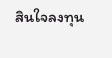สินใจลงทุน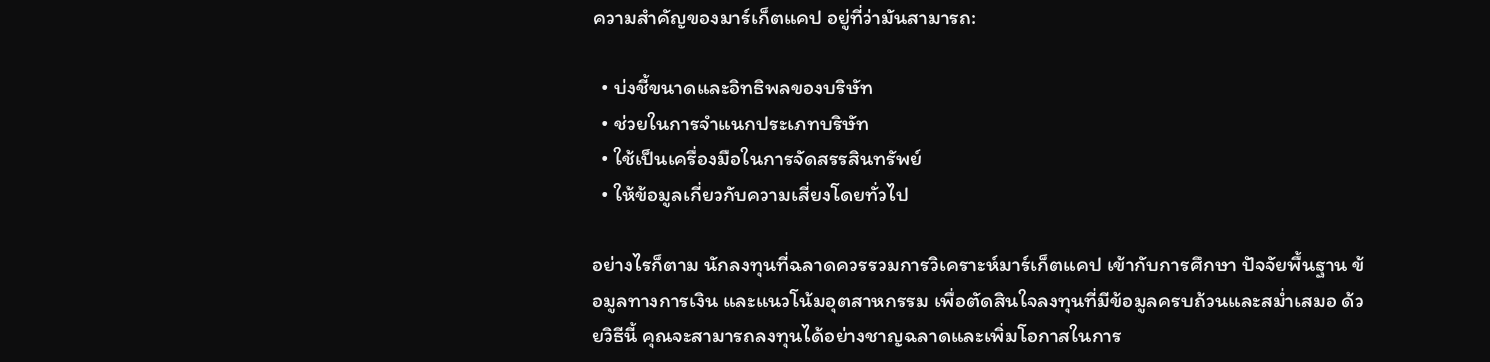ความสำคัญของมาร์เก็ตแคป อยู่ที่ว่ามันสามารถ:

  • บ่งชี้ขนาดและอิทธิพลของบริษัท
  • ช่วยในการจำแนกประเภทบริษัท
  • ใช้เป็นเครื่องมือในการจัดสรรสินทรัพย์
  • ให้ข้อมูลเกี่ยวกับความเสี่ยงโดยทั่วไป

อย่างไรก็ตาม นักลงทุนที่ฉลาดควรรวมการวิเคราะห์มาร์เก็ตแคป เข้ากับการศึกษา ปัจจัยพื้นฐาน ข้อมูลทางการเงิน และแนวโน้มอุตสาหกรรม เพื่อตัดสินใจลงทุนที่มีข้อมูลครบถ้วนและสม่ำเสมอ ด้วยวิธีนี้ คุณจะสามารถลงทุนได้อย่างชาญฉลาดและเพิ่มโอกาสในการ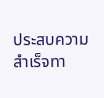ประสบความสำเร็จทา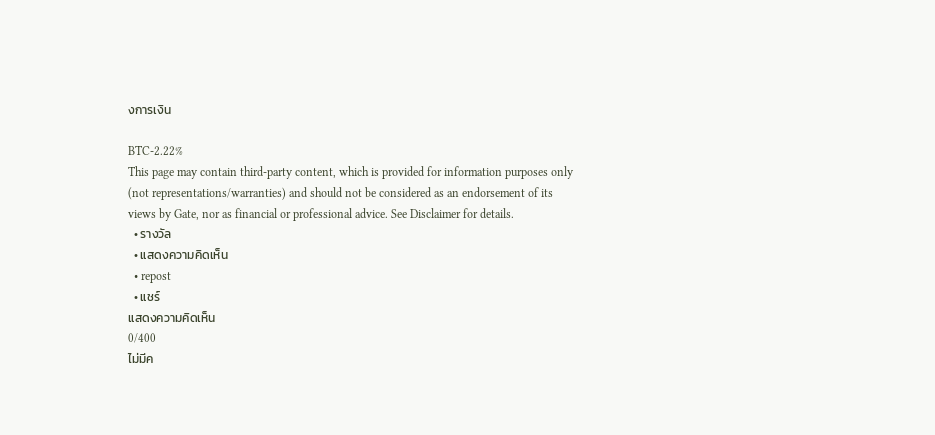งการเงิน

BTC-2.22%
This page may contain third-party content, which is provided for information purposes only (not representations/warranties) and should not be considered as an endorsement of its views by Gate, nor as financial or professional advice. See Disclaimer for details.
  • รางวัล
  • แสดงความคิดเห็น
  • repost
  • แชร์
แสดงความคิดเห็น
0/400
ไม่มีค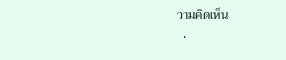วามคิดเห็น
  •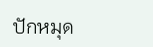ปักหมุด